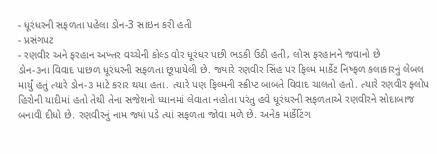- ધૂરંધરની સફળતા પહેલા ડોન-3 સાઇન કરી હતી
- પ્રસંગપટ
- રણવીર અને ફરહાન અખ્તર વચ્ચેની કોલ્ડ વોર ધૂરંધર પછી ભડકી ઉઠી હતી, લોસ ફરહાનને જવાનો છે
ડોન-૩ના વિવાદ પાછળ ધૂરંધરની સફળતા છૂપાયેલી છે. જ્યારે રણવીર સિંહ પર ફિલ્મ માર્કેટ નિષ્ફળ કલાકારનું લેબલ માર્યું હતું ત્યારે ડોન-૩ માટે કરાર થયા હતા. ત્યારે પણ ફિલ્મની સ્ક્રીપ્ટ બાબતે વિવાદ ચાલતો હતો. ત્યારે રણવીર ફ્લોપ હિરોની યાદીમાં હતો તેથી તેના સજેશનો ધ્યાનમાં લેવાતા નહોતા પરંતુ હવે ધૂરંધરની સફળતાએ રણવીરને સોદાબાજ બનાવી દીધો છે. રણવીરનું નામ જ્યાં પડે ત્યાં સફળતા જોવા મળે છે. અનેક માર્કેટિંગ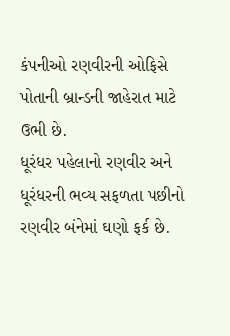કંપનીઓ રણવીરની ઓફિસે પોતાની બ્રાન્ડની જાહેરાત માટે ઉભી છે.
ધૂરંધર પહેલાનો રણવીર અને ધૂરંધરની ભવ્ય સફળતા પછીનો રણવીર બંનેમાં ઘણો ફર્ક છે.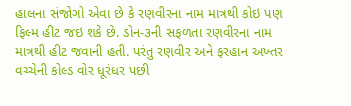હાલના સંજોગો એવા છે કે રણવીરના નામ માત્રથી કોઇ પણ ફિલ્મ હીટ જઇ શકે છે. ડોન-૩ની સફળતા રણવીરના નામ માત્રથી હીટ જવાની હતી. પરંતુ રણવીર અને ફરહાન અખ્તર વચ્ચેની કોલ્ડ વોર ધૂરંધર પછી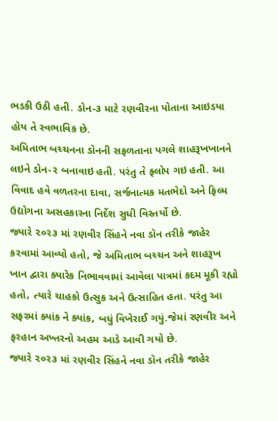ભડકી ઉઠી હતી. ડોન-૩ માટે રણવીરના પોતાના આઇડયા હોય તે સ્વભાવિક છે.
અમિતાભ બચ્ચનના ડોનની સફળતાના પગલે શાહરૂખખાનને લઇને ડોન-૨ બનાવાઇ હતી. પરંતુ તે ફ્લોપ ગઇ હતી. આ વિવાદ હવે વળતરના દાવા, સર્જનાત્મક મતભેદો અને ફિલ્મ ઉદ્યોગના અસહકારના નિર્દેશ સુધી વિસ્તર્યો છે.
જ્યારે ૨૦૨૩ માં રણવીર સિંહને નવા ડૉન તરીકે જાહેર કરવામાં આવ્યો હતો, જે અમિતાભ બચ્ચન અને શાહરૂખ ખાન દ્વારા ક્યારેક નિભાવવામાં આવેલા પાત્રમાં કદમ મૂકી રહ્યો હતો, ત્યારે ચાહકો ઉત્સુક અને ઉત્સાહિત હતા. પરંતુ આ સફરમાં ક્યાંક ને ક્યાંક, બધું વિખેરાઈ ગયું.જેમાં રણવીર અને ફરહાન અખ્તરનો અહમ આડે આવી ગયો છે.
જ્યારે ૨૦૨૩ માં રણવીર સિંહને નવા ડૉન તરીકે જાહેર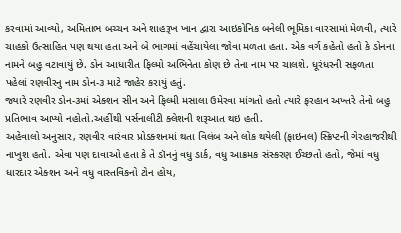કરવામાં આવ્યો, અમિતાભ બચ્ચન અને શાહરૂખ ખાન દ્વારા આઇકોનિક બનેલી ભૂમિકા વારસામાં મેળવી, ત્યારે ચાહકો ઉત્સાહિત પણ થયા હતા અને બે ભાગમાં વહેંચાયેલા જોવા મળતા હતા. એક વર્ગ કહેતો હતો કે ડોનના નામને બહુ વટાવાયું છે. ડોન આધારીત ફિલ્મો અભિનેતા કોણ છે તેના નામ પર ચાલશે. ધૂરંધરની સફળતા પહેલાં રણવીરનુ નામ ડોન-૩ માટે જાહેર કરાયું હતું.
જ્યારે રણવીર ડોન-૩માં એક્શન સીન અને ફિલ્મી મસાલા ઉમેરવા માંગતો હતો ત્યારે ફરહાન અખ્તરે તેનો બહુ પ્રતિભાવ આપ્યો નહોતો.અહીંથી પર્સનાલીટી ક્લેશની શરૂઆત થઇ હતી.
અહેવાલો અનુસાર, રણવીર વારંવાર પ્રોડક્શનમાં થતા વિલંબ અને લોક થયેલી (ફાઇનલ) સ્ક્રિપ્ટની ગેરહાજરીથી નાખુશ હતો. એવા પણ દાવાઓ હતા કે તે ડૉનનું વધુ ડાર્ક, વધુ આક્રમક સંસ્કરણ ઈચ્છતો હતો, જેમાં વધુ ધારદાર એક્શન અને વધુ વાસ્તવિકનો ટોન હોય,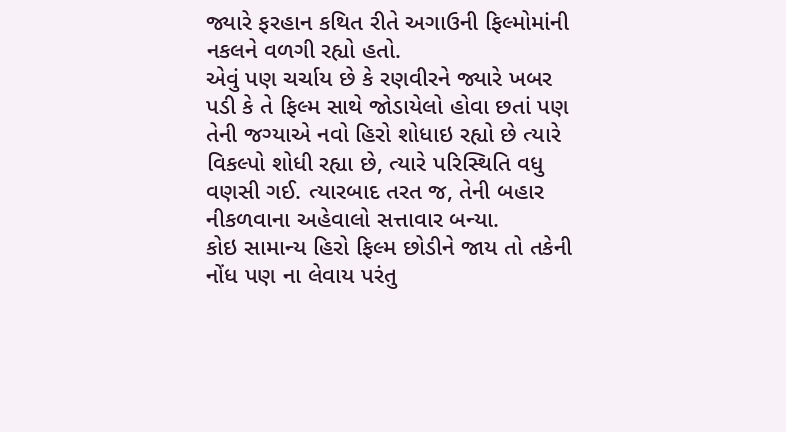જ્યારે ફરહાન કથિત રીતે અગાઉની ફિલ્મોમાંની નકલને વળગી રહ્યો હતો.
એવું પણ ચર્ચાય છે કે રણવીરને જ્યારે ખબર પડી કે તે ફિલ્મ સાથે જોડાયેલો હોવા છતાં પણ તેની જગ્યાએ નવો હિરો શોધાઇ રહ્યો છે ત્યારે વિકલ્પો શોધી રહ્યા છે, ત્યારે પરિસ્થિતિ વધુ વણસી ગઈ. ત્યારબાદ તરત જ, તેની બહાર નીકળવાના અહેવાલો સત્તાવાર બન્યા.
કોઇ સામાન્ય હિરો ફિલ્મ છોડીને જાય તો તકેની નોંધ પણ ના લેવાય પરંતુ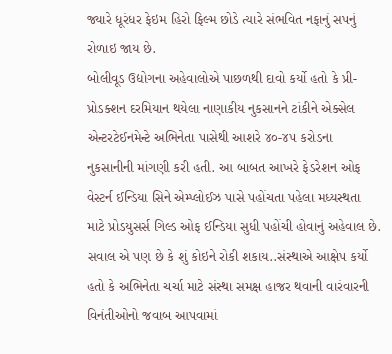જ્યારે ધૂરંધર ફેઇમ હિરો ફિલ્મ છોડે ત્યારે સંભવિત નફાનું સપનું રોળાઇ જાય છે.
બોલીવૂડ ઉદ્યોગના અહેવાલોએ પાછળથી દાવો કર્યો હતો કે પ્રી-પ્રોડક્શન દરમિયાન થયેલા નાણાકીય નુકસાનને ટાંકીને એક્સેલ એન્ટરટેઈનમેન્ટે અભિનેતા પાસેથી આશરે ૪૦-૪૫ કરોડના નુકસાનીની માંગણી કરી હતી. આ બાબત આખરે ફેડરેશન ઓફ વેસ્ટર્ન ઈન્ડિયા સિને એમ્પ્લોઈઝ પાસે પહોંચતા પહેલા મધ્યસ્થતા માટે પ્રોડયુસર્સ ગિલ્ડ ઓફ ઈન્ડિયા સુધી પહોંચી હોવાનું અહેવાલ છે. સવાલ એ પણ છે કે શું કોઇને રોકી શકાય..સંસ્થાએ આક્ષેપ કર્યો હતો કે અભિનેતા ચર્ચા માટે સંસ્થા સમક્ષ હાજર થવાની વારંવારની વિનંતીઓનો જવાબ આપવામાં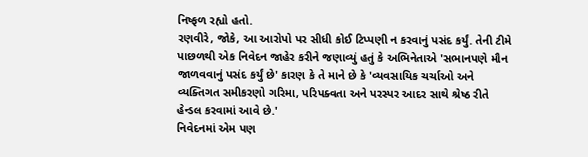નિષ્ફળ રહ્યો હતો.
રણવીરે, જોકે, આ આરોપો પર સીધી કોઈ ટિપ્પણી ન કરવાનું પસંદ કર્યું. તેની ટીમે પાછળથી એક નિવેદન જાહેર કરીને જણાવ્યું હતું કે અભિનેતાએ 'સભાનપણે મૌન જાળવવાનું પસંદ કર્યું છે' કારણ કે તે માને છે કે 'વ્યવસાયિક ચર્ચાઓ અને વ્યક્તિગત સમીકરણો ગરિમા, પરિપક્વતા અને પરસ્પર આદર સાથે શ્રેષ્ઠ રીતે હેન્ડલ કરવામાં આવે છે.'
નિવેદનમાં એમ પણ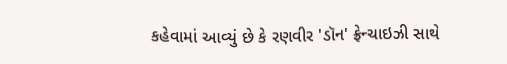કહેવામાં આવ્યું છે કે રણવીર 'ડૉન' ફ્રેન્ચાઇઝી સાથે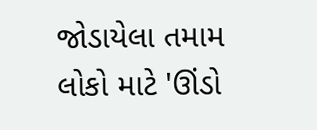જોડાયેલા તમામ લોકો માટે 'ઊંડો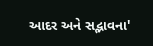આદર અને સદ્ભાવના'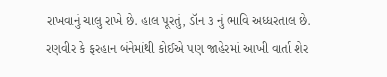રાખવાનું ચાલુ રાખે છે. હાલ પૂરતું, ડૉન ૩ નું ભાવિ અધ્ધરતાલ છે. રણવીર કે ફરહાન બંનેમાંથી કોઈએ પણ જાહેરમાં આખી વાર્તા શેર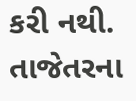કરી નથી. તાજેતરના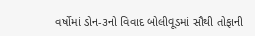વર્ષોમાં ડોન-૩નો વિવાદ બોલીવૂડમાં સૌથી તોફાની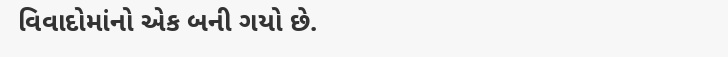વિવાદોમાંનો એક બની ગયો છે.